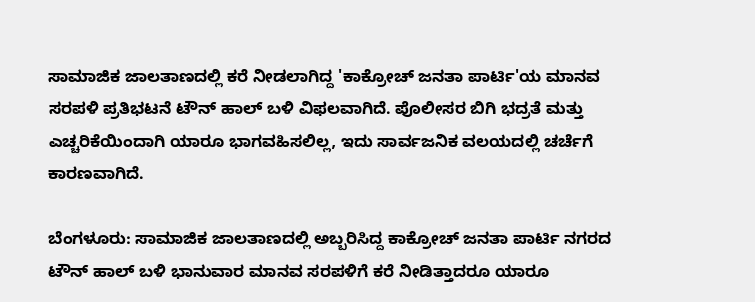ಸಾಮಾಜಿಕ ಜಾಲತಾಣದಲ್ಲಿ ಕರೆ ನೀಡಲಾಗಿದ್ದ 'ಕಾಕ್ರೋಚ್ ಜನತಾ ಪಾರ್ಟಿ'ಯ ಮಾನವ ಸರಪಳಿ ಪ್ರತಿಭಟನೆ ಟೌನ್ ಹಾಲ್ ಬಳಿ ವಿಫಲವಾಗಿದೆ. ಪೊಲೀಸರ ಬಿಗಿ ಭದ್ರತೆ ಮತ್ತು ಎಚ್ಚರಿಕೆಯಿಂದಾಗಿ ಯಾರೂ ಭಾಗವಹಿಸಲಿಲ್ಲ, ಇದು ಸಾರ್ವಜನಿಕ ವಲಯದಲ್ಲಿ ಚರ್ಚೆಗೆ ಕಾರಣವಾಗಿದೆ.

ಬೆಂಗಳೂರು: ಸಾಮಾಜಿಕ ಜಾಲತಾಣದಲ್ಲಿ ಅಬ್ಬರಿಸಿದ್ದ ಕಾಕ್ರೋಚ್ ಜನತಾ ಪಾರ್ಟಿ ನಗರದ ಟೌನ್ ಹಾಲ್ ಬಳಿ ಭಾನುವಾರ ಮಾನವ ಸರಪಳಿಗೆ ಕರೆ ನೀಡಿತ್ತಾದರೂ ಯಾರೂ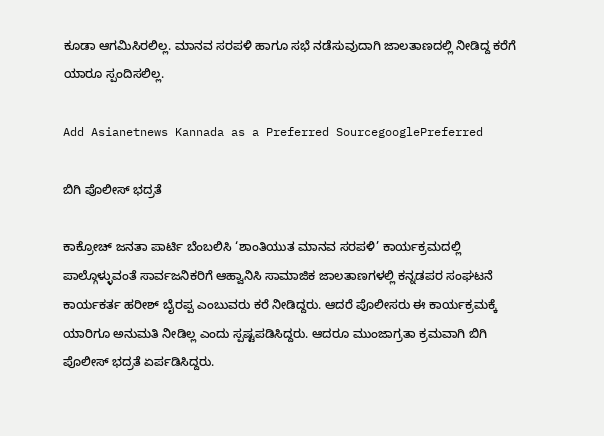ಕೂಡಾ ಆಗಮಿಸಿರಲಿಲ್ಲ. ಮಾನವ ಸರಪಳಿ ಹಾಗೂ ಸಭೆ ನಡೆಸುವುದಾಗಿ ಜಾಲತಾಣದಲ್ಲಿ ನೀಡಿದ್ದ ಕರೆಗೆ ಯಾರೂ ಸ್ಪಂದಿಸಲಿಲ್ಲ.

Add Asianetnews Kannada as a Preferred SourcegooglePreferred

ಬಿಗಿ ಪೊಲೀಸ್‌ ಭದ್ರತೆ

ಕಾಕ್ರೋಚ್ ಜನತಾ ಪಾರ್ಟಿ ಬೆಂಬಲಿಸಿ ‘ಶಾಂತಿಯುತ ಮಾನವ ಸರಪಳಿ’ ಕಾರ್ಯಕ್ರಮದಲ್ಲಿ ಪಾಲ್ಗೊಳ್ಳುವಂತೆ ಸಾರ್ವಜನಿಕರಿಗೆ ಆಹ್ವಾನಿಸಿ ಸಾಮಾಜಿಕ ಜಾಲತಾಣಗಳಲ್ಲಿ ಕನ್ನಡಪರ ಸಂಘಟನೆ ಕಾರ್ಯಕರ್ತ ಹರೀಶ್ ಬೈರಪ್ಪ ಎಂಬುವರು ಕರೆ ನೀಡಿದ್ದರು. ಆದರೆ ಪೊಲೀಸರು ಈ ಕಾರ್ಯಕ್ರಮಕ್ಕೆ ಯಾರಿಗೂ ಅನುಮತಿ ನೀಡಿಲ್ಲ ಎಂದು ಸ್ಪಷ್ಟಪಡಿಸಿದ್ದರು. ಆದರೂ ಮುಂಜಾಗ್ರತಾ ಕ್ರಮವಾಗಿ ಬಿಗಿ ಪೊಲೀಸ್‌ ಭದ್ರತೆ ಏರ್ಪಡಿಸಿದ್ದರು.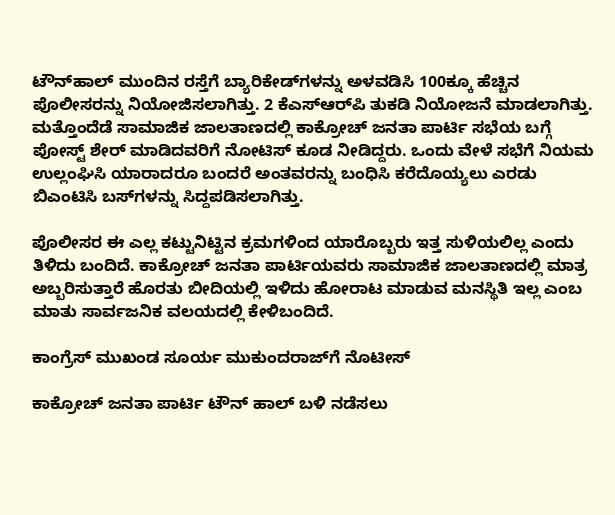ಟೌನ್‌ಹಾಲ್ ಮುಂದಿನ ರಸ್ತೆಗೆ ಬ್ಯಾರಿಕೇಡ್‌ಗಳನ್ನು ಅಳವಡಿಸಿ 100ಕ್ಕೂ ಹೆಚ್ಚಿನ ಪೊಲೀಸರನ್ನು ನಿಯೋಜಿಸಲಾಗಿತ್ತು. 2 ಕೆಎಸ್‌ಆರ್‌ಪಿ ತುಕಡಿ ನಿಯೋಜನೆ ಮಾಡಲಾಗಿತ್ತು. ಮತ್ತೊಂದೆಡೆ ಸಾಮಾಜಿಕ ಜಾಲತಾಣದಲ್ಲಿ ಕಾಕ್ರೋಚ್ ಜನತಾ ಪಾರ್ಟಿ ಸಭೆಯ ಬಗ್ಗೆ ಪೋಸ್ಟ್ ಶೇರ್ ಮಾಡಿದವರಿಗೆ ನೋಟಿಸ್ ಕೂಡ ನೀಡಿದ್ದರು. ಒಂದು ವೇಳೆ ಸಭೆಗೆ ನಿಯಮ ಉಲ್ಲಂಘಿಸಿ ಯಾರಾದರೂ ಬಂದರೆ ಅಂತವರನ್ನು ಬಂಧಿಸಿ ಕರೆದೊಯ್ಯಲು ಎರಡು ಬಿಎಂಟಿಸಿ ಬಸ್‌ಗಳನ್ನು ಸಿದ್ದಪಡಿಸಲಾಗಿತ್ತು.

ಪೊಲೀಸರ ಈ ಎಲ್ಲ ಕಟ್ಟುನಿಟ್ಟಿನ ಕ್ರಮಗಳಿಂದ ಯಾರೊಬ್ಬರು ಇತ್ತ ಸುಳಿಯಲಿಲ್ಲ ಎಂದು ತಿಳಿದು ಬಂದಿದೆ. ಕಾಕ್ರೋಚ್ ಜನತಾ ಪಾರ್ಟಿಯವರು ಸಾಮಾಜಿಕ ಜಾಲತಾಣದಲ್ಲಿ ಮಾತ್ರ ಅಬ್ಬರಿಸುತ್ತಾರೆ ಹೊರತು ಬೀದಿಯಲ್ಲಿ ಇಳಿದು ಹೋರಾಟ ಮಾಡುವ ಮನಸ್ಥಿತಿ ಇಲ್ಲ ಎಂಬ ಮಾತು ಸಾರ್ವಜನಿಕ ವಲಯದಲ್ಲಿ ಕೇಳಿಬಂದಿದೆ.

ಕಾಂಗ್ರೆಸ್‌ ಮುಖಂಡ ಸೂರ್ಯ ಮುಕುಂದರಾಜ್‌ಗೆ ನೊಟೀಸ್

ಕಾಕ್ರೋಚ್ ಜನತಾ ಪಾರ್ಟಿ ಟೌನ್ ಹಾಲ್ ಬಳಿ ನಡೆಸಲು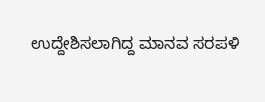ಉದ್ದೇಶಿಸಲಾಗಿದ್ದ ಮಾನವ ಸರಪಳಿ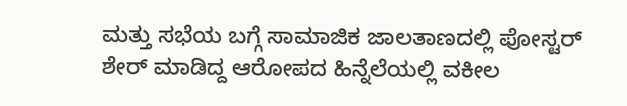ಮತ್ತು ಸಭೆಯ ಬಗ್ಗೆ ಸಾಮಾಜಿಕ ಜಾಲತಾಣದಲ್ಲಿ ಪೋಸ್ಟರ್ ಶೇರ್ ಮಾಡಿದ್ದ ಆರೋಪದ ಹಿನ್ನೆಲೆಯಲ್ಲಿ ವಕೀಲ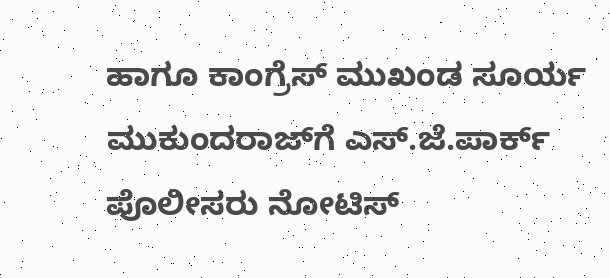ಹಾಗೂ ಕಾಂಗ್ರೆಸ್ ಮುಖಂಡ ಸೂರ್ಯ ಮುಕುಂದರಾಜ್‌ಗೆ ಎಸ್.ಜೆ.ಪಾರ್ಕ್ ಪೊಲೀಸರು ನೋಟಿಸ್‌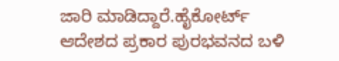ಜಾರಿ ಮಾಡಿದ್ದಾರೆ.ಹೈಕೋರ್ಟ್ ಆದೇಶದ ಪ್ರಕಾರ ಪುರಭವನದ ಬಳಿ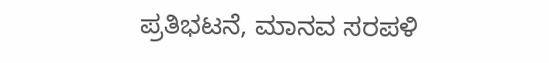ಪ್ರತಿಭಟನೆ, ಮಾನವ ಸರಪಳಿ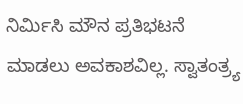ನಿರ್ಮಿಸಿ ಮೌನ ಪ್ರತಿಭಟನೆ ಮಾಡಲು ಅವಕಾಶವಿಲ್ಲ. ಸ್ವಾತಂತ್ರ್ಯ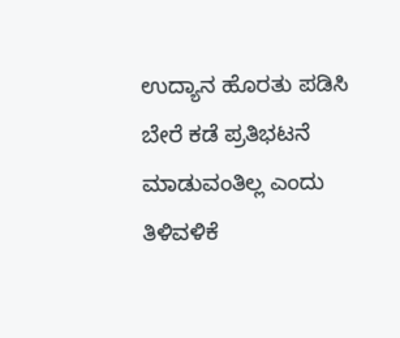ಉದ್ಯಾನ ಹೊರತು ಪಡಿಸಿ ಬೇರೆ ಕಡೆ ಪ್ರತಿಭಟನೆ ಮಾಡುವಂತಿಲ್ಲ ಎಂದು ತಿಳಿವಳಿಕೆ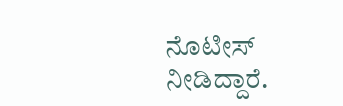ನೊಟೀಸ್ ನೀಡಿದ್ದಾರೆ.